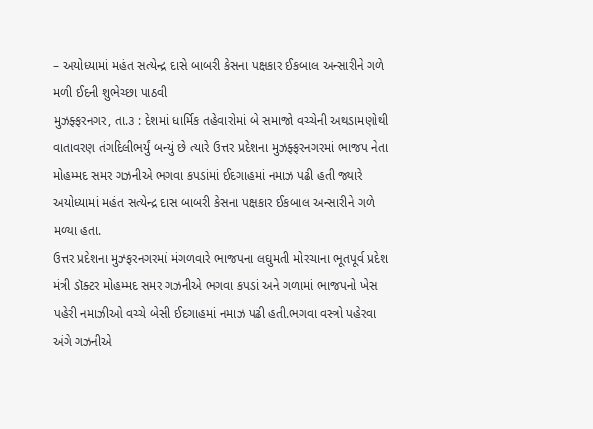– અયોધ્યામાં મહંત સત્યેન્દ્ર દાસે બાબરી કેસના પક્ષકાર ઈકબાલ અન્સારીને ગળે મળી ઈદની શુભેચ્છા પાઠવી
મુઝફ્ફરનગર, તા.૩ : દેશમાં ધાર્મિક તહેવારોમાં બે સમાજો વચ્ચેની અથડામણોથી વાતાવરણ તંગદિલીભર્યું બન્યું છે ત્યારે ઉત્તર પ્રદેશના મુઝફ્ફરનગરમાં ભાજપ નેતા મોહમ્મદ સમર ગઝનીએ ભગવા કપડાંમાં ઈદગાહમાં નમાઝ પઢી હતી જ્યારે અયોધ્યામાં મહંત સત્યેન્દ્ર દાસ બાબરી કેસના પક્ષકાર ઈકબાલ અન્સારીને ગળે મળ્યા હતા.
ઉત્તર પ્રદેશના મુઝ્ફરનગરમાં મંગળવારે ભાજપના લઘુમતી મોરચાના ભૂતપૂર્વ પ્રદેશ મંત્રી ડૉક્ટર મોહમ્મદ સમર ગઝનીએ ભગવા કપડાં અને ગળામાં ભાજપનો ખેસ પહેરી નમાઝીઓ વચ્ચે બેસી ઈદગાહમાં નમાઝ પઢી હતી.ભગવા વસ્ત્રો પહેરવા અંગે ગઝનીએ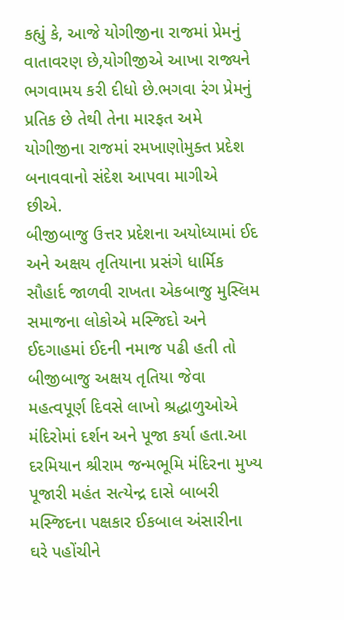કહ્યું કે, આજે યોગીજીના રાજમાં પ્રેમનું વાતાવરણ છે,યોગીજીએ આખા રાજ્યને ભગવામય કરી દીધો છે.ભગવા રંગ પ્રેમનું પ્રતિક છે તેથી તેના મારફત અમે યોગીજીના રાજમાં રમખાણોમુક્ત પ્રદેશ બનાવવાનો સંદેશ આપવા માગીએ છીએ.
બીજીબાજુ ઉત્તર પ્રદેશના અયોધ્યામાં ઈદ અને અક્ષય તૃતિયાના પ્રસંગે ધાર્મિક સૌહાર્દ જાળવી રાખતા એકબાજુ મુસ્લિમ સમાજના લોકોએ મસ્જિદો અને ઈદગાહમાં ઈદની નમાજ પઢી હતી તો બીજીબાજુ અક્ષય તૃતિયા જેવા મહત્વપૂર્ણ દિવસે લાખો શ્રદ્ધાળુઓએ મંદિરોમાં દર્શન અને પૂજા કર્યા હતા.આ દરમિયાન શ્રીરામ જન્મભૂમિ મંદિરના મુખ્ય પૂજારી મહંત સત્યેન્દ્ર દાસે બાબરી મસ્જિદના પક્ષકાર ઈકબાલ અંસારીના ઘરે પહોંચીને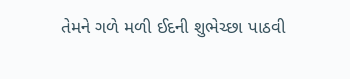તેમને ગળે મળી ઈદની શુભેચ્છા પાઠવી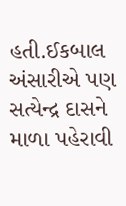હતી.ઈકબાલ અંસારીએ પણ સત્યેન્દ્ર દાસને માળા પહેરાવી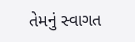તેમનું સ્વાગત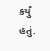કર્યું હતું.